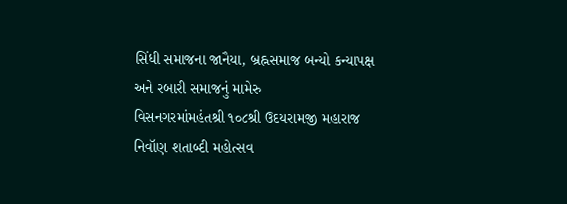સિંધી સમાજના જાનૈયા, બ્રહ્નસમાજ બન્યો કન્યાપક્ષ અને રબારી સમાજનું મામેરુ
વિસનગરમાંમહંતશ્રી ૧૦૮શ્રી ઉદયરામજી મહારાજ નિવૉણ શતાબ્દી મહોત્સવ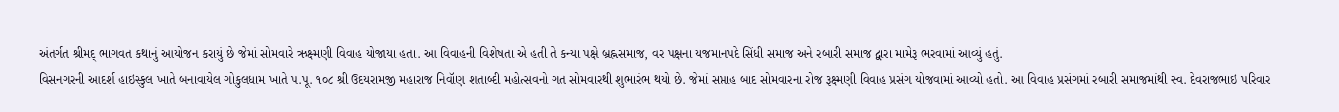અંતર્ગત શ્રીમદ્ ભાગવત કથાનું આયોજન કરાયું છે જેમાં સોમવારે ઋક્ષ્મણી વિવાહ યોજાયા હતા. આ વિવાહની વિશેષતા એ હતી તે કન્યા પક્ષે બ્રહ્નસમાજ, વર પક્ષના યજમાનપદે સિંધી સમાજ અને રબારી સમાજ દ્વારા મામેરૂ ભરવામાં આવ્યું હતું.
વિસનગરની આદર્શ હાઇસ્કુલ ખાતે બનાવાયેલ ગોકુલધામ ખાતે પ.પૂ. ૧૦૮ શ્રી ઉદયરામજી મહારાજ નિવૉણ શતાબ્દી મહોત્સવનો ગત સોમવારથી શુભારંભ થયો છે. જેમાં સપ્તાહ બાદ સોમવારના રોજ રૂક્ષ્મણી વિવાહ પ્રસંગ યોજવામાં આવ્યો હતો. આ વિવાહ પ્રસંગમાં રબારી સમાજમાંથી સ્વ. દેવરાજભાઇ પરિવાર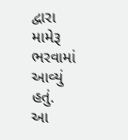દ્વારા મામેરૂ ભરવામાં આવ્યું હતું.
આ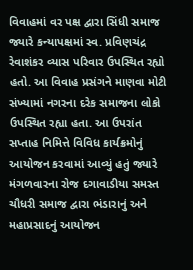વિવાહમાં વર પક્ષ દ્વારા સિંધી સમાજ જ્યારે કન્યાપક્ષમાં સ્વ. પ્રવિણચંદ્ર રેવાશંકર વ્યાસ પરિવાર ઉપસ્થિત રહ્યો હતો. આ વિવાહ પ્રસંગને માણવા મોટી સંખ્યામાં નગરના દરેક સમાજના લોકો ઉપસ્થિત રહ્યા હતા. આ ઉપરાંત સપ્તાહ નિમિત્તે વિવિધ કાર્યક્રમોનું આયોજન કરવામાં આવ્યું હતું જ્યારે મંગળવારના રોજ દગાવાડીયા સમસ્ત ચૌધરી સમાજ દ્વારા ભંડારાનું અને મહાપ્રસાદનું આયોજન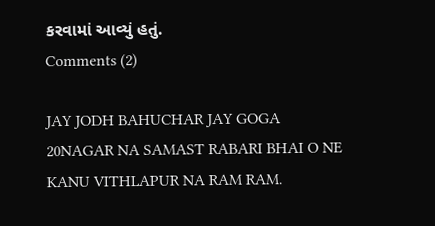કરવામાં આવ્યું હતું.
Comments (2)

JAY JODH BAHUCHAR JAY GOGA
20NAGAR NA SAMAST RABARI BHAI O NE KANU VITHLAPUR NA RAM RAM.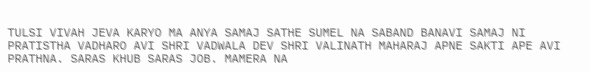TULSI VIVAH JEVA KARYO MA ANYA SAMAJ SATHE SUMEL NA SABAND BANAVI SAMAJ NI PRATISTHA VADHARO AVI SHRI VADWALA DEV SHRI VALINATH MAHARAJ APNE SAKTI APE AVI PRATHNA. SARAS KHUB SARAS JOB. MAMERA NA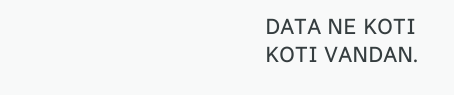DATA NE KOTI KOTI VANDAN.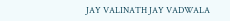JAY VALINATH JAY VADWALA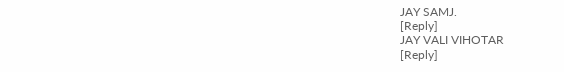JAY SAMJ.
[Reply]
JAY VALI VIHOTAR
[Reply]